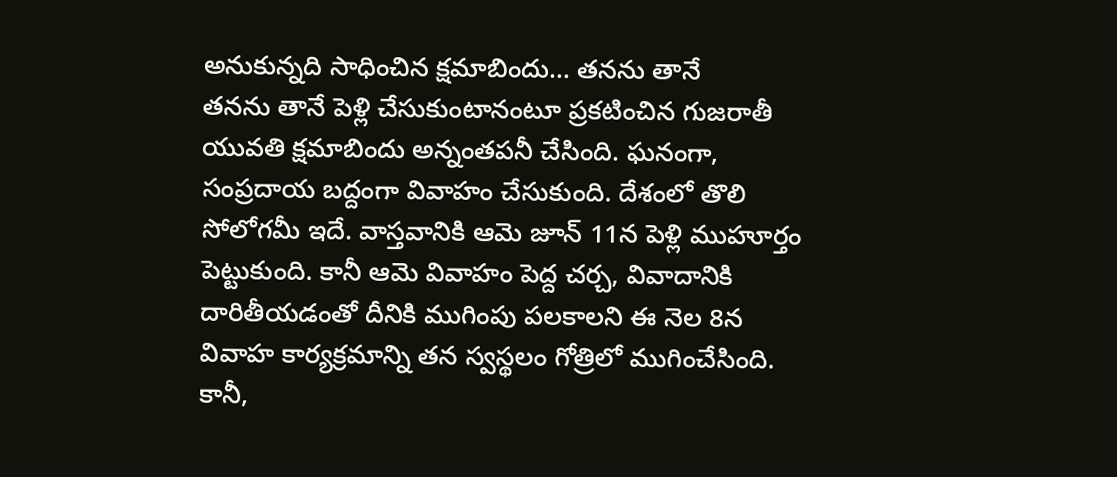అనుకున్నది సాధించిన క్షమాబిందు… తనను తానే
తనను తానే పెళ్లి చేసుకుంటానంటూ ప్రకటించిన గుజరాతీ యువతి క్షమాబిందు అన్నంతపనీ చేసింది. ఘనంగా, సంప్రదాయ బద్దంగా వివాహం చేసుకుంది. దేశంలో తొలి సోలోగమీ ఇదే. వాస్తవానికి ఆమె జూన్ 11న పెళ్లి ముహూర్తం పెట్టుకుంది. కానీ ఆమె వివాహం పెద్ద చర్చ, వివాదానికి దారితీయడంతో దీనికి ముగింపు పలకాలని ఈ నెల 8న వివాహ కార్యక్రమాన్ని తన స్వస్థలం గోత్రిలో ముగించేసింది. కానీ,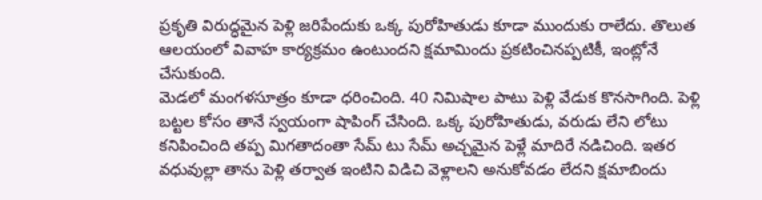ప్రకృతి విరుద్ధమైన పెళ్లి జరిపేందుకు ఒక్క పురోహితుడు కూడా ముందుకు రాలేదు. తొలుత ఆలయంలో వివాహ కార్యక్రమం ఉంటుందని క్షమామిందు ప్రకటించినప్పటికీ, ఇంట్లోనే చేసుకుంది.
మెడలో మంగళసూత్రం కూడా ధరించింది. 40 నిమిషాల పాటు పెళ్లి వేడుక కొనసాగింది. పెళ్లి బట్టల కోసం తానే స్వయంగా షాపింగ్ చేసింది. ఒక్క పురోహితుడు, వరుడు లేని లోటు కనిపించింది తప్ప మిగతాదంతా సేమ్ టు సేమ్ అచ్చమైన పెళ్లే మాదిరే నడిచింది. ఇతర వధువుల్లా తాను పెళ్లి తర్వాత ఇంటిని విడిచి వెళ్లాలని అనుకోవడం లేదని క్షమాబిందు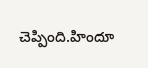చెప్పింది.హిందూ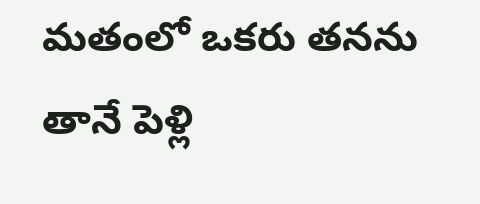మతంలో ఒకరు తనను తానే పెళ్లి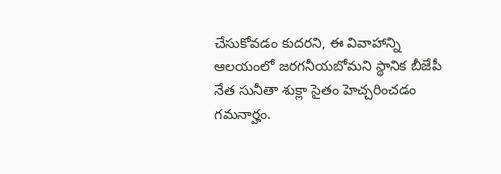చేసుకోవడం కుదరని, ఈ వివాహాన్ని ఆలయంలో జరగనీయబోమని స్థానిక బీజేపీ నేత సునీతా శుక్లా సైతం హెచ్చరించడం గమనార్హం.